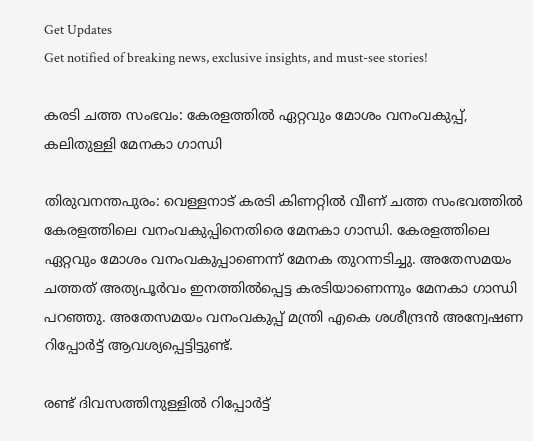Get Updates
Get notified of breaking news, exclusive insights, and must-see stories!

കരടി ചത്ത സംഭവം: കേരളത്തില്‍ ഏറ്റവും മോശം വനംവകുപ്പ്, കലിതുള്ളി മേനകാ ഗാന്ധി

തിരുവനന്തപുരം: വെള്ളനാട് കരടി കിണറ്റില്‍ വീണ് ചത്ത സംഭവത്തില്‍ കേരളത്തിലെ വനംവകുപ്പിനെതിരെ മേനകാ ഗാന്ധി. കേരളത്തിലെ ഏറ്റവും മോശം വനംവകുപ്പാണെന്ന് മേനക തുറന്നടിച്ചു. അതേസമയം ചത്തത് അത്യപൂര്‍വം ഇനത്തില്‍പ്പെട്ട കരടിയാണെന്നും മേനകാ ഗാന്ധി പറഞ്ഞു. അതേസമയം വനംവകുപ്പ് മന്ത്രി എകെ ശശീന്ദ്രന്‍ അന്വേഷണ റിപ്പോര്‍ട്ട് ആവശ്യപ്പെട്ടിട്ടുണ്ട്.

രണ്ട് ദിവസത്തിനുള്ളില്‍ റിപ്പോര്‍ട്ട്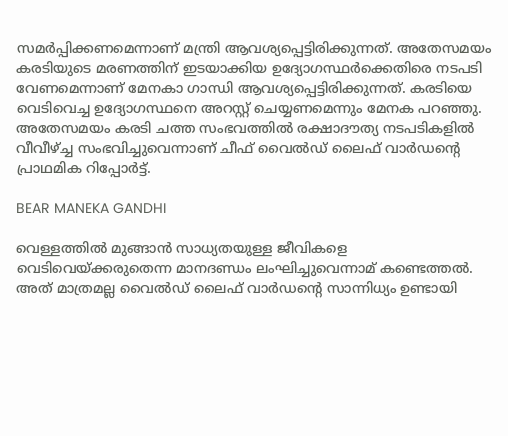സമര്‍പ്പിക്കണമെന്നാണ് മന്ത്രി ആവശ്യപ്പെട്ടിരിക്കുന്നത്. അതേസമയം കരടിയുടെ മരണത്തിന് ഇടയാക്കിയ ഉദ്യോഗസ്ഥര്‍ക്കെതിരെ നടപടി വേണമെന്നാണ് മേനകാ ഗാന്ധി ആവശ്യപ്പെട്ടിരിക്കുന്നത്. കരടിയെ വെടിവെച്ച ഉദ്യോഗസ്ഥനെ അറസ്റ്റ് ചെയ്യണമെന്നും മേനക പറഞ്ഞു. അതേസമയം കരടി ചത്ത സംഭവത്തില്‍ രക്ഷാദൗത്യ നടപടികളില്‍ വീവീഴ്ച്ച സംഭവിച്ചുവെന്നാണ് ചീഫ് വൈല്‍ഡ് ലൈഫ് വാര്‍ഡന്റെ പ്രാഥമിക റിപ്പോര്‍ട്ട്.

BEAR MANEKA GANDHI

വെള്ളത്തില്‍ മുങ്ങാന്‍ സാധ്യതയുള്ള ജീവികളെ വെടിവെയ്ക്കരുതെന്ന മാനദണ്ഡം ലംഘിച്ചുവെന്നാമ് കണ്ടെത്തല്‍. അത് മാത്രമല്ല വൈല്‍ഡ് ലൈഫ് വാര്‍ഡന്റെ സാന്നിധ്യം ഉണ്ടായി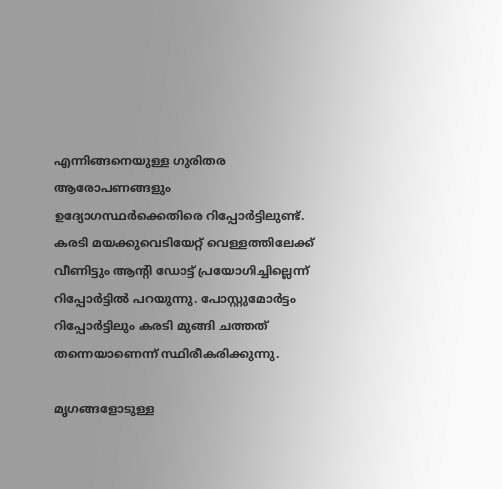എന്നിങ്ങനെയുള്ള ഗുരിതര ആരോപണങ്ങളും ഉദ്യോഗസ്ഥര്‍ക്കെതിരെ റിപ്പോര്‍ട്ടിലുണ്ട്. കരടി മയക്കുവെടിയേറ്റ് വെള്ളത്തിലേക്ക് വീണിട്ടും ആന്റി ഡോട്ട് പ്രയോഗിച്ചില്ലെന്ന് റിപ്പോര്‍ട്ടില്‍ പറയുന്നു. പോസ്റ്റുമോര്‍ട്ടം റിപ്പോര്‍ട്ടിലും കരടി മുങ്ങി ചത്തത് തന്നെയാണെന്ന് സ്ഥിരീകരിക്കുന്നു.

മൃഗങ്ങളോടുള്ള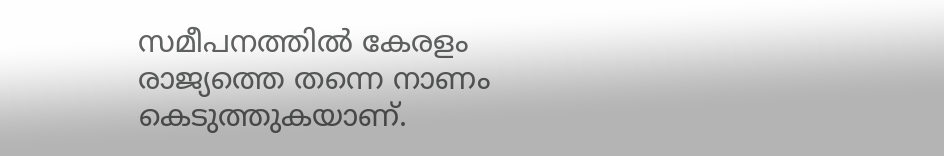സമീപനത്തില്‍ കേരളം രാജ്യത്തെ തന്നെ നാണം കെടുത്തുകയാണ്.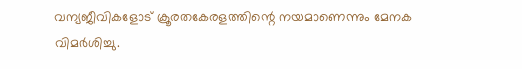വന്യജീവികളോട് ക്രൂരതകേരളത്തിന്റെ നയമാണെന്നും മേനക വിമര്‍ശിച്ചു.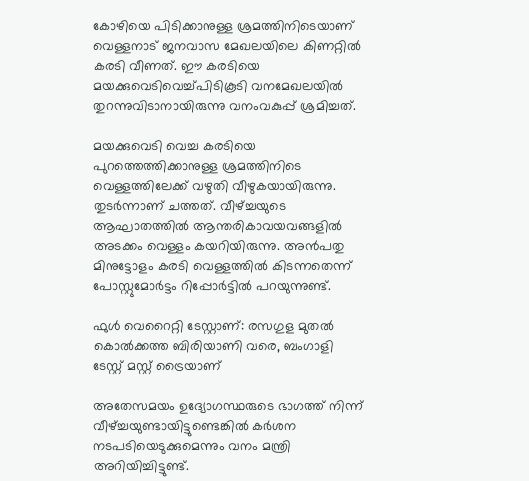കോഴിയെ പിടിക്കാനുള്ള ശ്രമത്തിനിടെയാണ് വെള്ളനാട് ജനവാസ മേഖലയിലെ കിണറ്റില്‍ കരടി വീണത്. ഈ കരടിയെ മയക്കുവെടിവെച്ച്പിടികൂടി വനമേഖലയില്‍ തുറന്നുവിടാനായിരുന്നു വനംവകുപ്പ് ശ്രമിച്ചത്.

മയക്കുവെടി വെച്ച കരടിയെ പുറത്തെത്തിക്കാനുള്ള ശ്രമത്തിനിടെ വെള്ളത്തിലേക്ക് വഴുതി വീഴുകയായിരുന്നു. തുടര്‍ന്നാണ് ചത്തത്. വീഴ്ച്ചയുടെ ആഘാതത്തില്‍ ആന്തരികാവയവങ്ങളില്‍ അടക്കം വെള്ളം കയറിയിരുന്നു. അന്‍പതു മിനുട്ടോളം കരടി വെള്ളത്തില്‍ കിടന്നതെന്ന് പോസ്റ്റുമോര്‍ട്ടം റിപ്പോര്‍ട്ടില്‍ പറയുന്നുണ്ട്.

ഫുള്‍ വെറൈറ്റി ടേസ്റ്റാണ്: രസഗുള മുതല്‍ കൊല്‍ക്കത്ത ബിരിയാണി വരെ, ബംഗാളി ടേസ്റ്റ് മസ്റ്റ് ട്രൈയാണ്

അതേസമയം ഉദ്യോഗസ്ഥരുടെ ഭാഗത്ത് നിന്ന് വീഴ്ച്ചയുണ്ടായിട്ടുണ്ടെങ്കില്‍ കര്‍ശന നടപടിയെടുക്കുമെന്നും വനം മന്ത്രി അറിയിച്ചിട്ടുണ്ട്.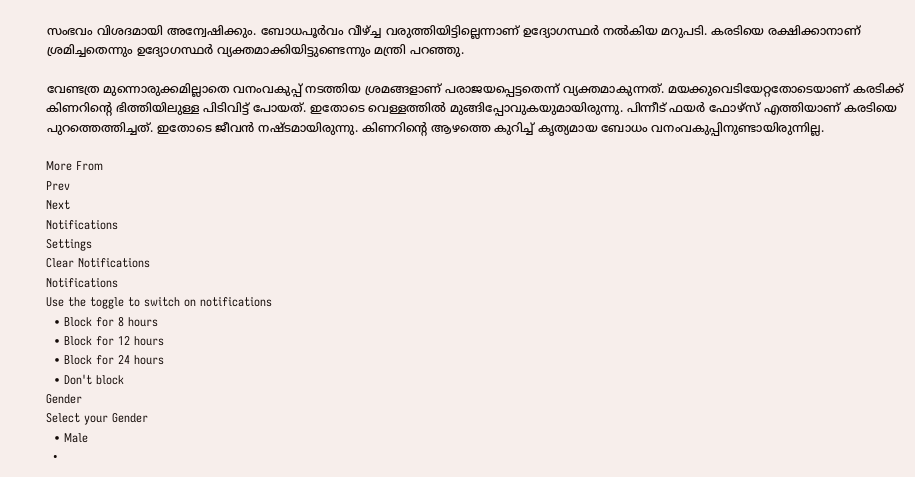സംഭവം വിശദമായി അന്വേഷിക്കും. ബോധപൂര്‍വം വീഴ്ച്ച വരുത്തിയിട്ടില്ലെന്നാണ് ഉദ്യോഗസ്ഥര്‍ നല്‍കിയ മറുപടി. കരടിയെ രക്ഷിക്കാനാണ് ശ്രമിച്ചതെന്നും ഉദ്യോഗസ്ഥര്‍ വ്യക്തമാക്കിയിട്ടുണ്ടെന്നും മന്ത്രി പറഞ്ഞു.

വേണ്ടത്ര മുന്നൊരുക്കമില്ലാതെ വനംവകുപ്പ് നടത്തിയ ശ്രമങ്ങളാണ് പരാജയപ്പെട്ടതെന്ന് വ്യക്തമാകുന്നത്. മയക്കുവെടിയേറ്റതോടെയാണ് കരടിക്ക് കിണറിന്റെ ഭിത്തിയിലുള്ള പിടിവിട്ട് പോയത്. ഇതോടെ വെള്ളത്തില്‍ മുങ്ങിപ്പോവുകയുമായിരുന്നു. പിന്നീട് ഫയര്‍ ഫോഴ്‌സ് എത്തിയാണ് കരടിയെ പുറത്തെത്തിച്ചത്. ഇതോടെ ജീവന്‍ നഷ്ടമായിരുന്നു. കിണറിന്റെ ആഴത്തെ കുറിച്ച് കൃത്യമായ ബോധം വനംവകുപ്പിനുണ്ടായിരുന്നില്ല.

More From
Prev
Next
Notifications
Settings
Clear Notifications
Notifications
Use the toggle to switch on notifications
  • Block for 8 hours
  • Block for 12 hours
  • Block for 24 hours
  • Don't block
Gender
Select your Gender
  • Male
  •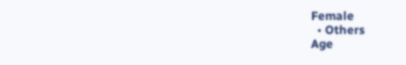Female
  • Others
Age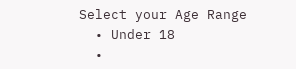Select your Age Range
  • Under 18
  •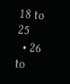18 to 25
  • 26 to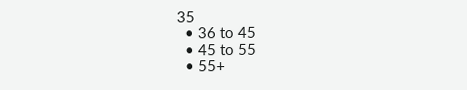35
  • 36 to 45
  • 45 to 55
  • 55+